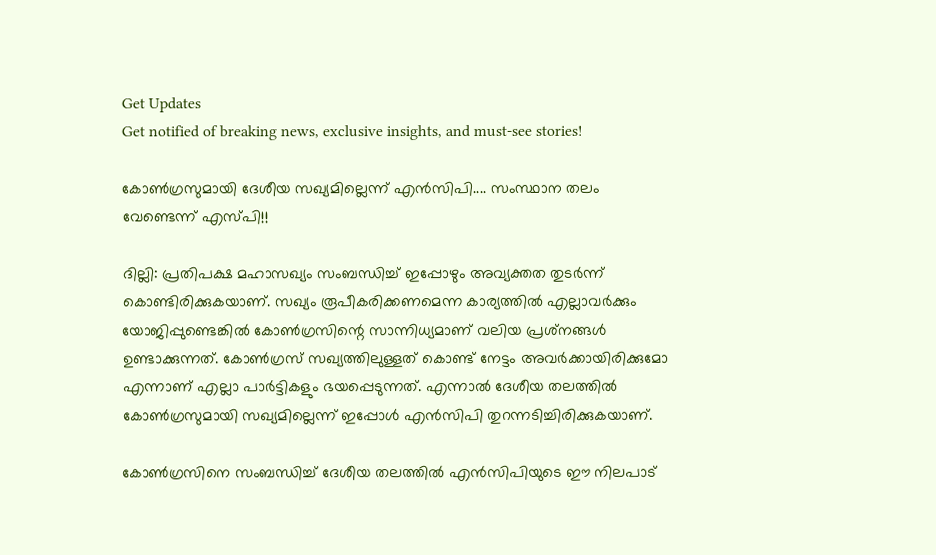Get Updates
Get notified of breaking news, exclusive insights, and must-see stories!

കോണ്‍ഗ്രസുമായി ദേശീയ സഖ്യമില്ലെന്ന് എന്‍സിപി.... സംസ്ഥാന തലം വേണ്ടെന്ന് എസ്പി!!

ദില്ലി: പ്രതിപക്ഷ മഹാസഖ്യം സംബന്ധിച്ച് ഇപ്പോഴും അവ്യക്തത തുടര്‍ന്ന് കൊണ്ടിരിക്കുകയാണ്. സഖ്യം രൂപീകരിക്കണമെന്ന കാര്യത്തില്‍ എല്ലാവര്‍ക്കും യോജിപ്പുണ്ടെങ്കില്‍ കോണ്‍ഗ്രസിന്റെ സാന്നിധ്യമാണ് വലിയ പ്രശ്‌നങ്ങള്‍ ഉണ്ടാക്കുന്നത്. കോണ്‍ഗ്രസ് സഖ്യത്തിലുള്ളത് കൊണ്ട് നേട്ടം അവര്‍ക്കായിരിക്കുമോ എന്നാണ് എല്ലാ പാര്‍ട്ടികളും ഭയപ്പെടുന്നത്. എന്നാല്‍ ദേശീയ തലത്തില്‍ കോണ്‍ഗ്രസുമായി സഖ്യമില്ലെന്ന് ഇപ്പോള്‍ എന്‍സിപി തുറന്നടിച്ചിരിക്കുകയാണ്.

കോണ്‍ഗ്രസിനെ സംബന്ധിച്ച് ദേശീയ തലത്തില്‍ എന്‍സിപിയുടെ ഈ നിലപാട്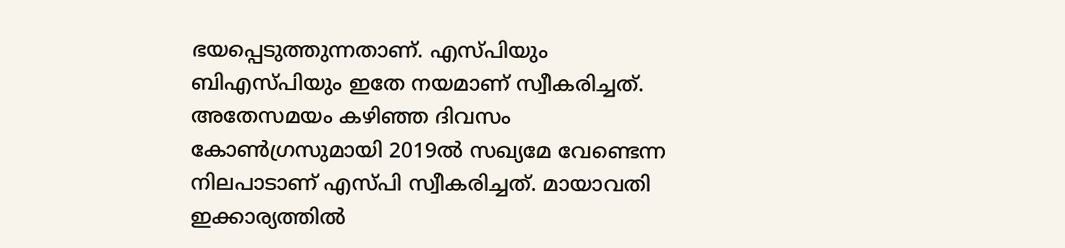ഭയപ്പെടുത്തുന്നതാണ്. എസ്പിയും ബിഎസ്പിയും ഇതേ നയമാണ് സ്വീകരിച്ചത്. അതേസമയം കഴിഞ്ഞ ദിവസം കോണ്‍ഗ്രസുമായി 2019ല്‍ സഖ്യമേ വേണ്ടെന്ന നിലപാടാണ് എസ്പി സ്വീകരിച്ചത്. മായാവതി ഇക്കാര്യത്തില്‍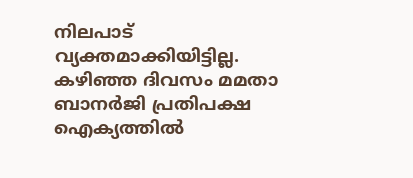നിലപാട് വ്യക്തമാക്കിയിട്ടില്ല. കഴിഞ്ഞ ദിവസം മമതാ ബാനര്‍ജി പ്രതിപക്ഷ ഐക്യത്തില്‍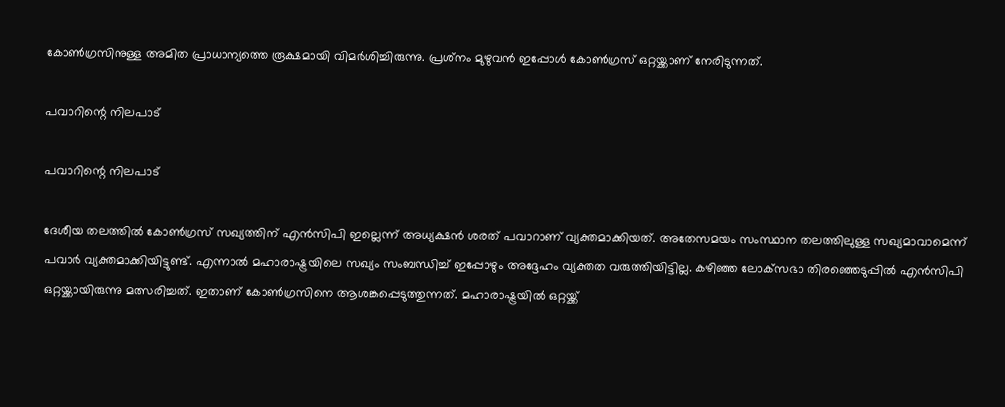കോണ്‍ഗ്രസിനുള്ള അമിത പ്രാധാന്യത്തെ രൂക്ഷമായി വിമര്‍ശിച്ചിരുന്നു. പ്രശ്‌നം മുഴുവന്‍ ഇപ്പോള്‍ കോണ്‍ഗ്രസ് ഒറ്റയ്ക്കാണ് നേരിടുന്നത്.

പവാറിന്റെ നിലപാട്

പവാറിന്റെ നിലപാട്

ദേശീയ തലത്തില്‍ കോണ്‍ഗ്രസ് സഖ്യത്തിന് എന്‍സിപി ഇല്ലെന്ന് അധ്യക്ഷന്‍ ശരത് പവാറാണ് വ്യക്തമാക്കിയത്. അതേസമയം സംസ്ഥാന തലത്തിലുള്ള സഖ്യമാവാമെന്ന് പവാര്‍ വ്യക്തമാക്കിയിട്ടുണ്ട്. എന്നാല്‍ മഹാരാഷ്ട്രയിലെ സഖ്യം സംബന്ധിച്ച് ഇപ്പോഴും അദ്ദേഹം വ്യക്തത വരുത്തിയിട്ടില്ല. കഴിഞ്ഞ ലോക്‌സഭാ തിരഞ്ഞെടുപ്പില്‍ എന്‍സിപി ഒറ്റയ്ക്കായിരുന്നു മത്സരിച്ചത്. ഇതാണ് കോണ്‍ഗ്രസിനെ ആശങ്കപ്പെടുത്തുന്നത്. മഹാരാഷ്ട്രയില്‍ ഒറ്റയ്ക്ക്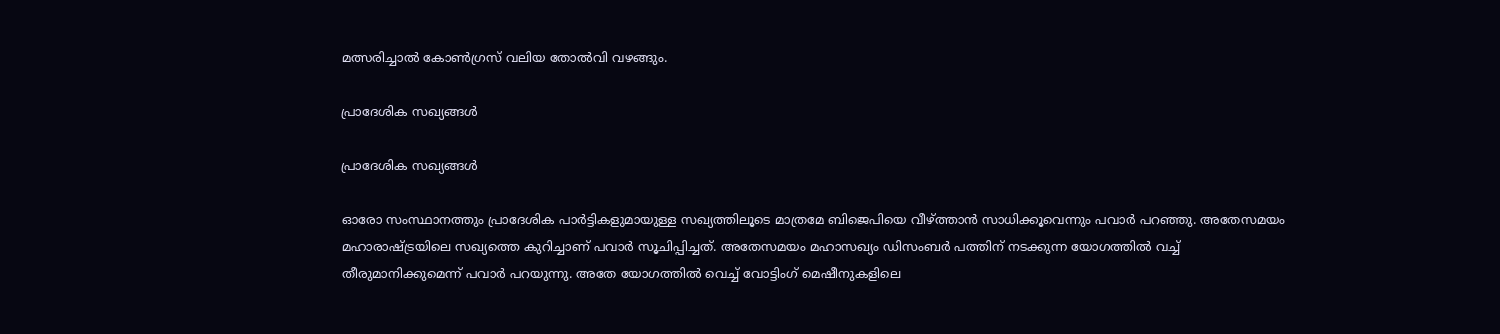മത്സരിച്ചാല്‍ കോണ്‍ഗ്രസ് വലിയ തോല്‍വി വഴങ്ങും.

പ്രാദേശിക സഖ്യങ്ങള്‍

പ്രാദേശിക സഖ്യങ്ങള്‍

ഓരോ സംസ്ഥാനത്തും പ്രാദേശിക പാര്‍ട്ടികളുമായുള്ള സഖ്യത്തിലൂടെ മാത്രമേ ബിജെപിയെ വീഴ്ത്താന്‍ സാധിക്കൂവെന്നും പവാര്‍ പറഞ്ഞു. അതേസമയം മഹാരാഷ്ട്രയിലെ സഖ്യത്തെ കുറിച്ചാണ് പവാര്‍ സൂചിപ്പിച്ചത്. അതേസമയം മഹാസഖ്യം ഡിസംബര്‍ പത്തിന് നടക്കുന്ന യോഗത്തില്‍ വച്ച് തീരുമാനിക്കുമെന്ന് പവാര്‍ പറയുന്നു. അതേ യോഗത്തില്‍ വെച്ച് വോട്ടിംഗ് മെഷീനുകളിലെ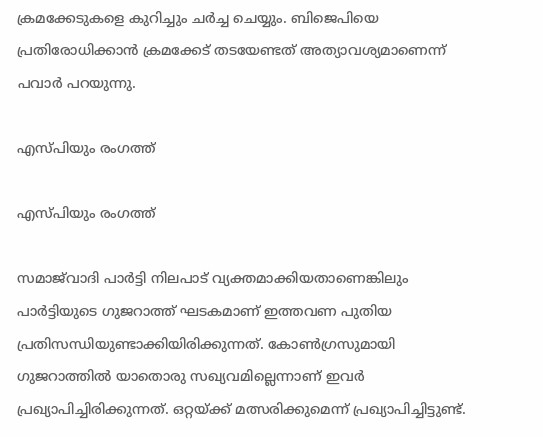ക്രമക്കേടുകളെ കുറിച്ചും ചര്‍ച്ച ചെയ്യും. ബിജെപിയെ പ്രതിരോധിക്കാന്‍ ക്രമക്കേട് തടയേണ്ടത് അത്യാവശ്യമാണെന്ന് പവാര്‍ പറയുന്നു.

എസ്പിയും രംഗത്ത്

എസ്പിയും രംഗത്ത്

സമാജ്‌വാദി പാര്‍ട്ടി നിലപാട് വ്യക്തമാക്കിയതാണെങ്കിലും പാര്‍ട്ടിയുടെ ഗുജറാത്ത് ഘടകമാണ് ഇത്തവണ പുതിയ പ്രതിസന്ധിയുണ്ടാക്കിയിരിക്കുന്നത്. കോണ്‍ഗ്രസുമായി ഗുജറാത്തില്‍ യാതൊരു സഖ്യവമില്ലെന്നാണ് ഇവര്‍ പ്രഖ്യാപിച്ചിരിക്കുന്നത്. ഒറ്റയ്ക്ക് മത്സരിക്കുമെന്ന് പ്രഖ്യാപിച്ചിട്ടുണ്ട്.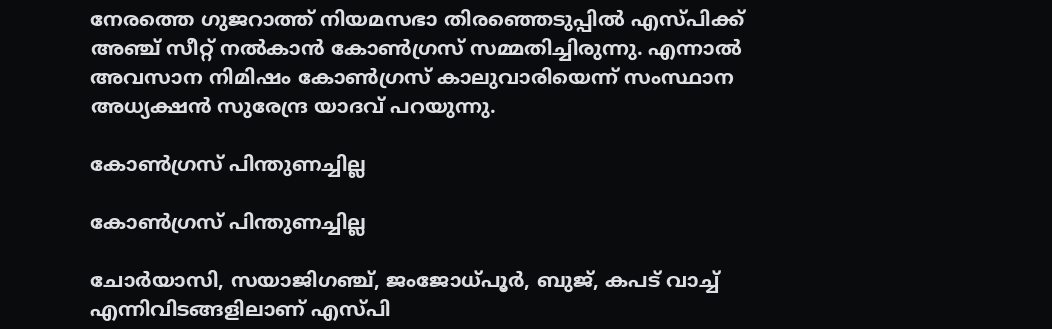നേരത്തെ ഗുജറാത്ത് നിയമസഭാ തിരഞ്ഞെടുപ്പില്‍ എസ്പിക്ക് അഞ്ച് സീറ്റ് നല്‍കാന്‍ കോണ്‍ഗ്രസ് സമ്മതിച്ചിരുന്നു. എന്നാല്‍ അവസാന നിമിഷം കോണ്‍ഗ്രസ് കാലുവാരിയെന്ന് സംസ്ഥാന അധ്യക്ഷന്‍ സുരേന്ദ്ര യാദവ് പറയുന്നു.

കോണ്‍ഗ്രസ് പിന്തുണച്ചില്ല

കോണ്‍ഗ്രസ് പിന്തുണച്ചില്ല

ചോര്‍യാസി, സയാജിഗഞ്ച്, ജംജോധ്പൂര്‍, ബുജ്, കപട് വാച്ച് എന്നിവിടങ്ങളിലാണ് എസ്പി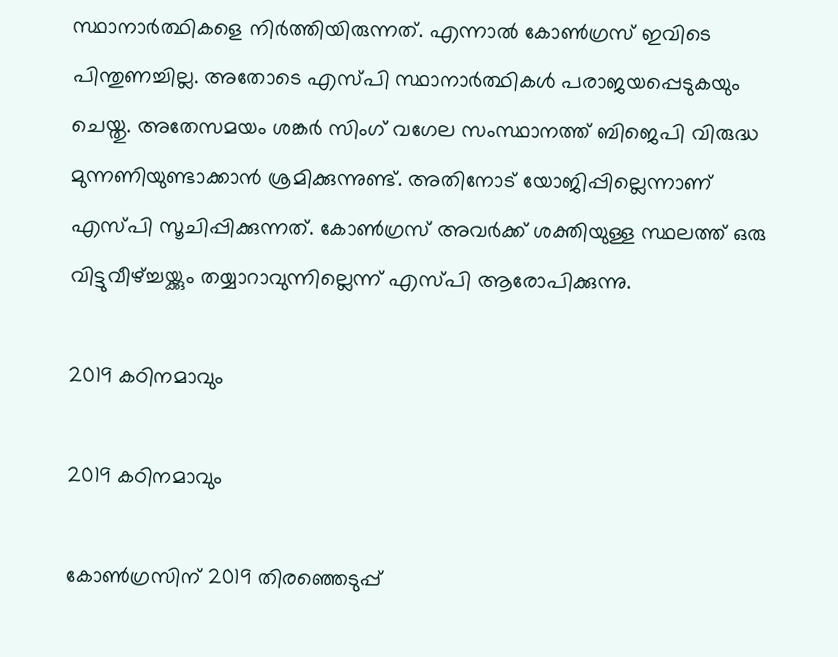സ്ഥാനാര്‍ത്ഥികളെ നിര്‍ത്തിയിരുന്നത്. എന്നാല്‍ കോണ്‍ഗ്രസ് ഇവിടെ പിന്തുണച്ചില്ല. അതോടെ എസ്പി സ്ഥാനാര്‍ത്ഥികള്‍ പരാജയപ്പെടുകയും ചെയ്തു. അതേസമയം ശങ്കര്‍ സിംഗ് വഗേല സംസ്ഥാനത്ത് ബിജെപി വിരുദ്ധ മുന്നണിയുണ്ടാക്കാന്‍ ശ്രമിക്കുന്നുണ്ട്. അതിനോട് യോജിപ്പില്ലെന്നാണ് എസ്പി സൂചിപ്പിക്കുന്നത്. കോണ്‍ഗ്രസ് അവര്‍ക്ക് ശക്തിയുള്ള സ്ഥലത്ത് ഒരു വിട്ടുവീഴ്ച്ചയ്ക്കും തയ്യാറാവുന്നില്ലെന്ന് എസ്പി ആരോപിക്കുന്നു.

2019 കഠിനമാവും

2019 കഠിനമാവും

കോണ്‍ഗ്രസിന് 2019 തിരഞ്ഞെടുപ്പ്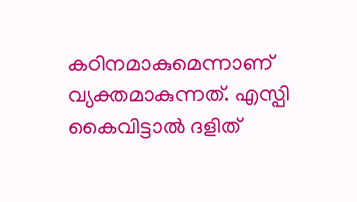കഠിനമാകുമെന്നാണ് വ്യക്തമാകുന്നത്. എസ്പി കൈവിട്ടാല്‍ ദളിത്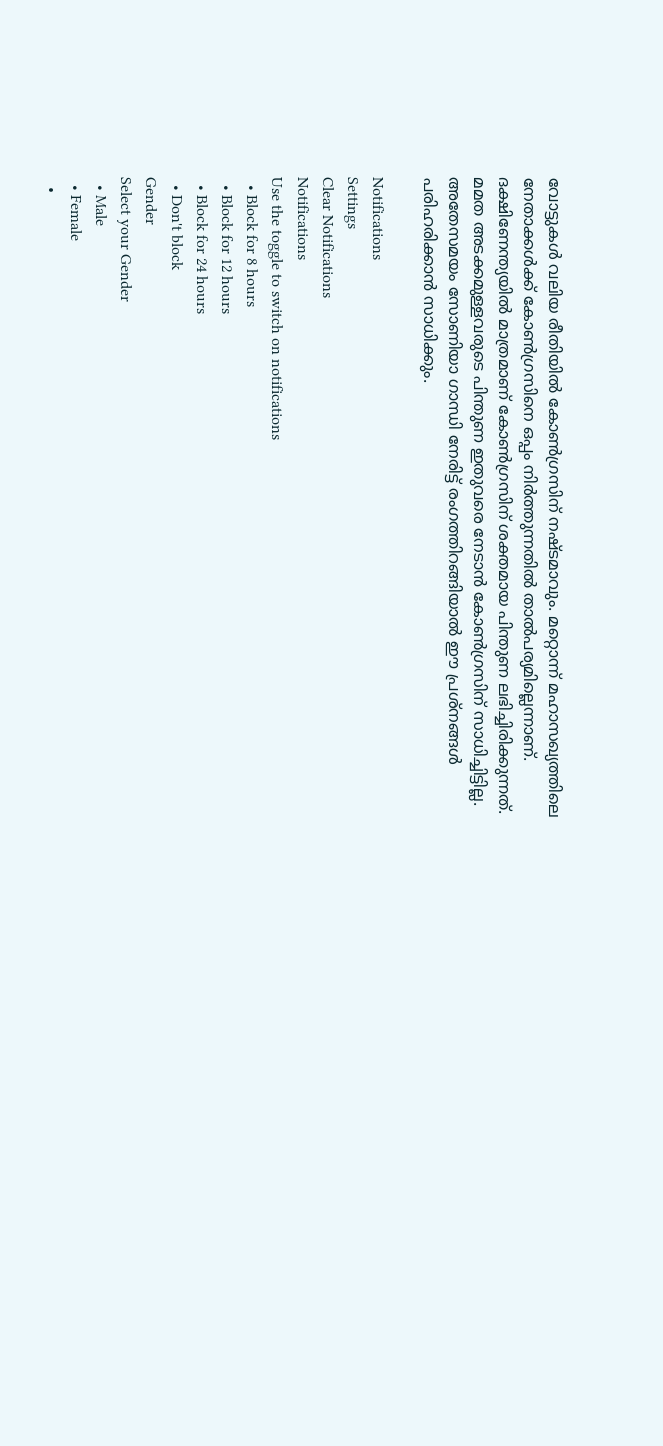വോട്ടുകള്‍ വലിയ രീതിയില്‍ കോണ്‍ഗ്രസിന് നഷ്ടമാവും. മറ്റൊന്ന് മഹാസഖ്യത്തിലെ നേതാക്കള്‍ക്ക് കോണ്‍ഗ്രസിനെ ഒപ്പം നിര്‍ത്തുന്നതില്‍ താല്‍പര്യമില്ലെന്നാണ്. ദക്ഷിണേന്ത്യയില്‍ മാത്രമാണ് കോണ്‍ഗ്രസിന് ശക്തമായ പിന്തുണ ലഭിച്ചിരിക്കുന്നത്. മമത അടക്കമുള്ളവരുടെ പിന്തുണ ഇതുവരെ നേടാന്‍ കോണ്‍ഗ്രസിന് സാധിച്ചിട്ടില്ല. അതേസമയം സോണിയാ ഗാന്ധി നേരിട്ട് രംഗത്തിറങ്ങിയാല്‍ ഈ പ്രശ്‌നങ്ങള്‍ പരിഹരിക്കാന്‍ സാധിക്കും.

Notifications
Settings
Clear Notifications
Notifications
Use the toggle to switch on notifications
  • Block for 8 hours
  • Block for 12 hours
  • Block for 24 hours
  • Don't block
Gender
Select your Gender
  • Male
  • Female
  •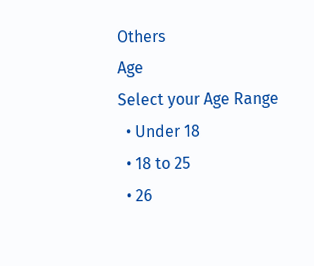Others
Age
Select your Age Range
  • Under 18
  • 18 to 25
  • 26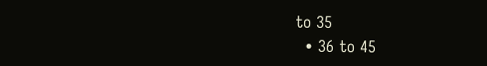to 35
  • 36 to 45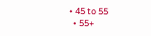• 45 to 55
  • 55+